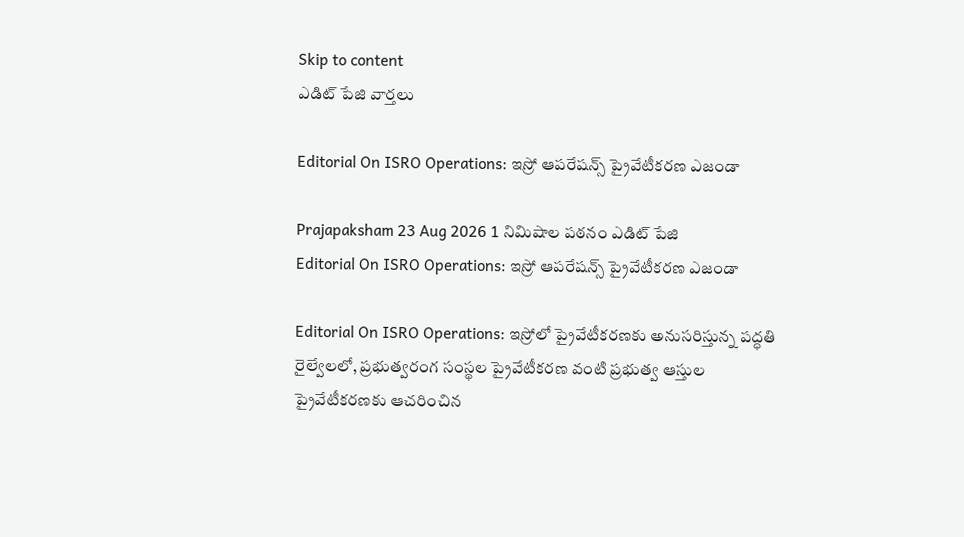Skip to content
ఎడిట్ పేజి వార్తలు

Editorial On ISRO Operations: ఇస్రో ఆపరేషన్స్‌ ప్రైవేటీకరణ ఎజండా

Prajapaksham 23 Aug 2026 1 నిమిషాల పఠనం ఎడిట్ పేజి
Editorial On ISRO Operations: ఇస్రో ఆపరేషన్స్‌ ప్రైవేటీకరణ ఎజండా

Editorial On ISRO Operations: ఇస్రోలో ప్రైవేటీకరణకు అనుసరిస్తున్న పద్ధతి రైల్వేలలో, ప్రభుత్వరంగ సంస్థల ప్రైవేటీకరణ వంటి ప్రభుత్వ ఆస్తుల ప్రైవేటీకరణకు ఆచరించిన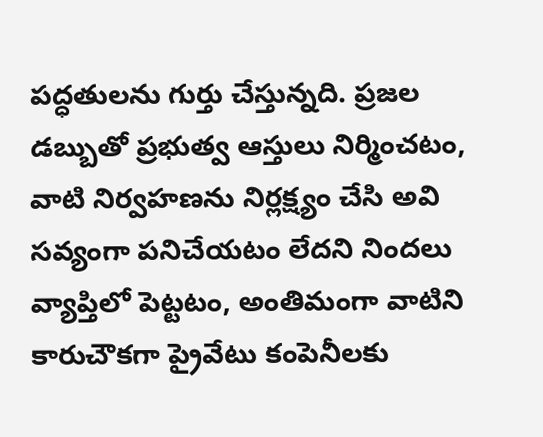పద్ధతులను గుర్తు చేస్తున్నది. ప్రజల డబ్బుతో ప్రభుత్వ ఆస్తులు నిర్మించటం, వాటి నిర్వహణను నిర్లక్ష్యం చేసి అవి సవ్యంగా పనిచేయటం లేదని నిందలు వ్యాప్తిలో పెట్టటం, అంతిమంగా వాటిని కారుచౌకగా ప్రైవేటు కంపెనీలకు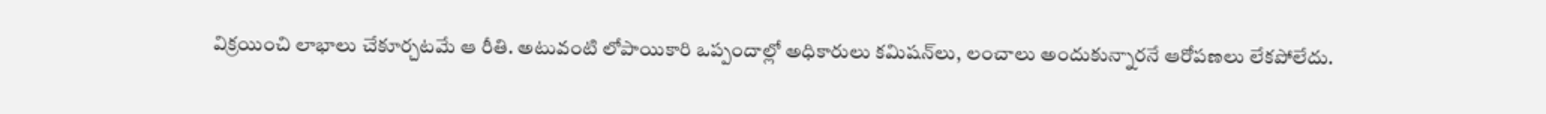విక్రయించి లాభాలు చేకూర్చటమే ఆ రీతి. అటువంటి లోపాయికారి ఒప్పందాల్లో అధికారులు కమిషన్‌లు, లంచాలు అందుకున్నారనే ఆరోపణలు లేకపోలేదు.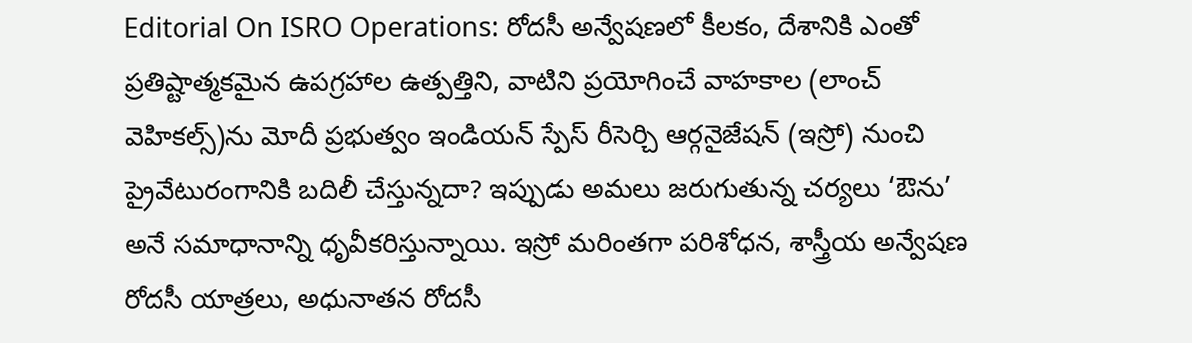Editorial On ISRO Operations: రోదసీ అన్వేషణలో కీలకం, దేశానికి ఎంతో ప్రతిష్టాత్మకమైన ఉపగ్రహాల ఉత్పత్తిని, వాటిని ప్రయోగించే వాహకాల (లాంచ్‌ వెహికల్స్‌)ను మోదీ ప్రభుత్వం ఇండియన్‌ స్పేస్‌ రీసెర్చి ఆర్గనైజేషన్‌ (ఇస్రో) నుంచి ప్రైవేటురంగానికి బదిలీ చేస్తున్నదా? ఇప్పుడు అమలు జరుగుతున్న చర్యలు ‘ఔను’ అనే సమాధానాన్ని ధృవీకరిస్తున్నాయి. ఇస్రో మరింతగా పరిశోధన, శాస్త్రీయ అన్వేషణ రోదసీ యాత్రలు, అధునాతన రోదసీ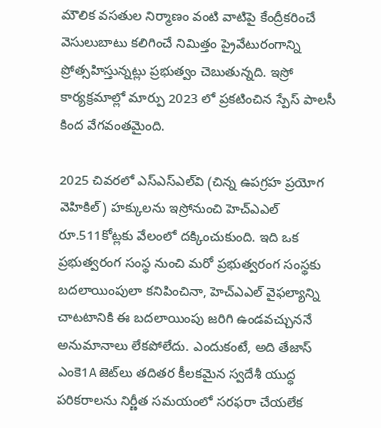మౌలిక వసతుల నిర్మాణం వంటి వాటిపై కేంద్రీకరించే వెసులుబాటు కలిగించే నిమిత్తం ప్రైవేటురంగాన్ని ప్రోత్సహిస్తున్నట్లు ప్రభుత్వం చెబుతున్నది. ఇస్రో కార్యక్రమాల్లో మార్పు 2023 లో ప్రకటించిన స్పేస్‌ పాలసీ కింద వేగవంతమైంది.

2025 చివరలో ఎస్‌ఎస్‌ఎల్‌వి (చిన్న ఉపగ్రహ ప్రయోగ వెహికిల్‌) హక్కులను ఇస్రోనుంచి హెచ్‌ఎఎల్‌ రూ.511కోట్లకు వేలంలో దక్కించుకుంది. ఇది ఒక ప్రభుత్వరంగ సంస్థ నుంచి మరో ప్రభుత్వరంగ సంస్థకు బదలాయింపులా కనిపించినా, హెచ్‌ఎఎల్‌ వైఫల్యాన్ని చాటటానికి ఈ బదలాయింపు జరిగి ఉండవచ్చుననే అనుమానాలు లేకపోలేదు. ఎందుకంటే, అది తేజాస్‌ ఎంకె1A జెట్‌లు తదితర కీలకమైన స్వదేశీ యుద్ధ పరికరాలను నిర్ణీత సమయంలో సరఫరా చేయలేక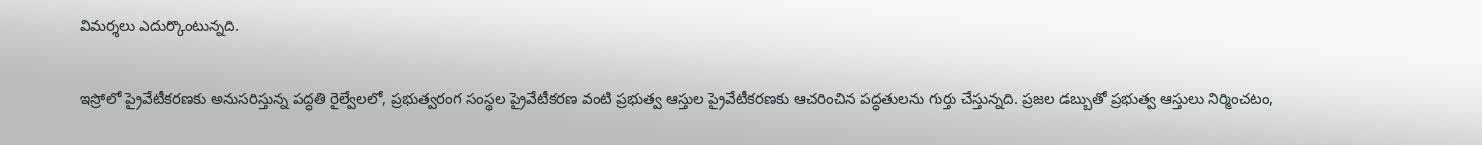విమర్శలు ఎదుర్కొంటున్నది.

ఇస్రోలో ప్రైవేటీకరణకు అనుసరిస్తున్న పద్ధతి రైల్వేలలో, ప్రభుత్వరంగ సంస్థల ప్రైవేటీకరణ వంటి ప్రభుత్వ ఆస్తుల ప్రైవేటీకరణకు ఆచరించిన పద్ధతులను గుర్తు చేస్తున్నది. ప్రజల డబ్బుతో ప్రభుత్వ ఆస్తులు నిర్మించటం,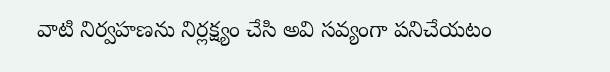వాటి నిర్వహణను నిర్లక్ష్యం చేసి అవి సవ్యంగా పనిచేయటం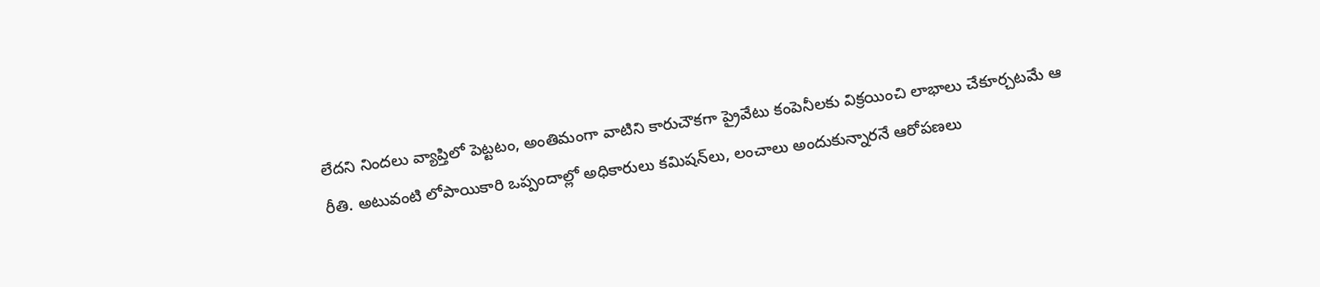లేదని నిందలు వ్యాప్తిలో పెట్టటం, అంతిమంగా వాటిని కారుచౌకగా ప్రైవేటు కంపెనీలకు విక్రయించి లాభాలు చేకూర్చటమే ఆ రీతి. అటువంటి లోపాయికారి ఒప్పందాల్లో అధికారులు కమిషన్‌లు, లంచాలు అందుకున్నారనే ఆరోపణలు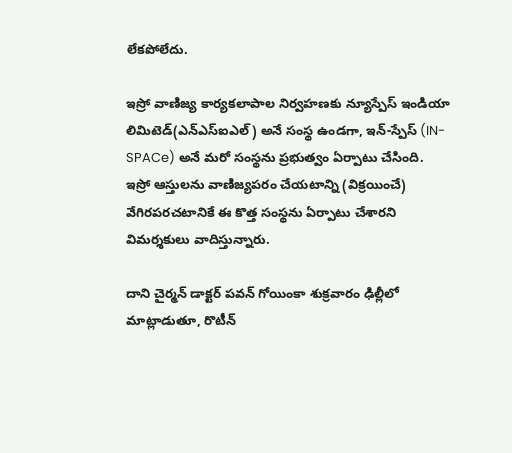లేకపోలేదు.

ఇస్రో వాణిజ్య కార్యకలాపాల నిర్వహణకు న్యూస్పేస్‌ ఇండియా లిమిటెడ్‌(ఎన్‌ఎస్‌ఐఎల్‌) అనే సంస్థ ఉండగా, ఇన్‌-స్పేస్‌ (IN-SPACe) అనే మరో సంస్థను ప్రభుత్వం ఏర్పాటు చేసింది. ఇస్రో ఆస్తులను వాణిజ్యపరం చేయటాన్ని (విక్రయించే) వేగిరపరచటానికే ఈ కొత్త సంస్థను ఏర్పాటు చేశారని విమర్శకులు వాదిస్తున్నారు.

దాని చైర్మన్‌ డాక్టర్‌ పవన్‌ గోయింకా శుక్రవారం ఢిల్లీలో మాట్లాడుతూ, రొటీన్‌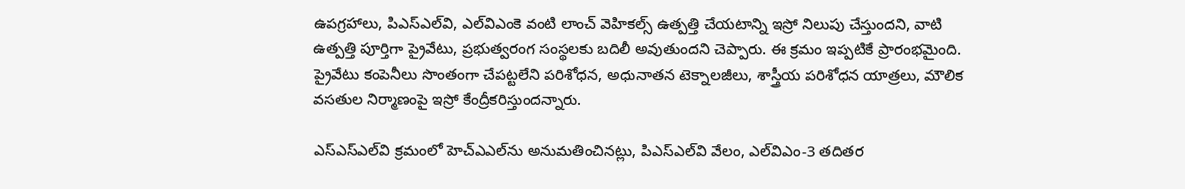ఉపగ్రహాలు, పిఎస్‌ఎల్‌వి, ఎల్‌విఎంకె వంటి లాంచ్‌ వెహికల్స్‌ ఉత్పత్తి చేయటాన్ని ఇస్రో నిలుపు చేస్తుందని, వాటి ఉత్పత్తి పూర్తిగా ప్రైవేటు, ప్రభుత్వరంగ సంస్థలకు బదిలీ అవుతుందని చెప్పారు. ఈ క్రమం ఇప్పటికే ప్రారంభమైంది. ప్రైవేటు కంపెనీలు సొంతంగా చేపట్టలేని పరిశోధన, అధునాతన టెక్నాలజీలు, శాస్త్రీయ పరిశోధన యాత్రలు, మౌలిక వసతుల నిర్మాణంపై ఇస్రో కేంద్రీకరిస్తుందన్నారు.

ఎస్‌ఎస్‌ఎల్‌వి క్రమంలో హెచ్‌ఎఎల్‌ను అనుమతించినట్లు, పిఎస్‌ఎల్‌వి వేలం, ఎల్‌విఎం-3 తదితర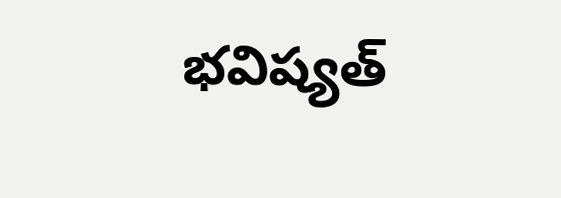భవిష్యత్‌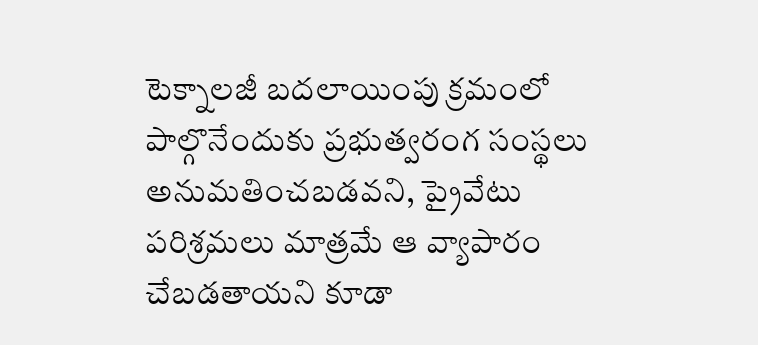టెక్నాలజీ బదలాయింపు క్రమంలో పాల్గొనేందుకు ప్రభుత్వరంగ సంస్థలు అనుమతించబడవని, ప్రైవేటు పరిశ్రమలు మాత్రమే ఆ వ్యాపారం చేబడతాయని కూడా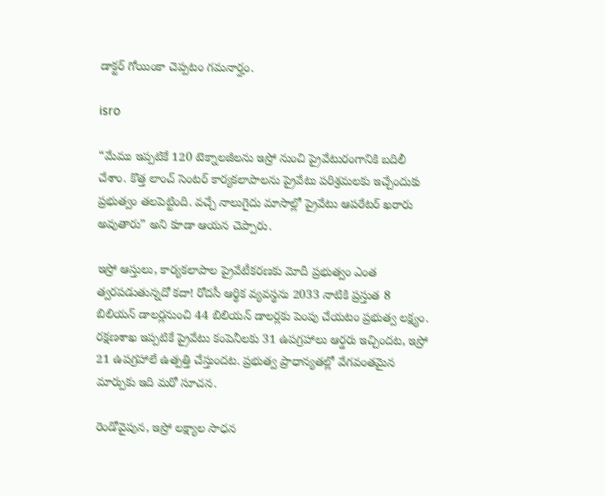డాక్టర్‌ గోయింకా చెప్పటం గమనార్హం.

isro

“మేము ఇప్పటికే 120 టెక్నాలజీలను ఇస్రో నుంచి ప్రైవేటురంగానికి బదిలీ చేశాం. కొత్త లాంచ్‌ సెంటర్‌ కార్యకలాపాలను ప్రైవేటు పరిశ్రమలకు ఇచ్చేందుకు ప్రభుత్వం తలపెట్టింది. వచ్చే నాలుగైదు మాసాల్లో ప్రైవేటు ఆపరేటర్‌ ఖరారు అవుతారు” అని కూడా ఆయన చెప్పారు.

ఇస్రో ఆస్తులు, కార్యకలాపాల ప్రైవేటీకరణకు మోదీ ప్రభుత్వం ఎంత త్వరపడుతున్నదో కదా! రోదసీ ఆర్థిక వ్యవస్థను 2033 నాటికి ప్రస్తుత 8 బిలియన్‌ డాలర్లనుంచి 44 బిలియన్‌ డాలర్లకు పెంపు చేయటం ప్రభుత్వ లక్ష్యం. రక్షణశాఖ ఇప్పటికే ప్రైవేటు కంపెనీలకు 31 ఉపగ్రహాలు ఆర్డరు ఇచ్చిందట, ఇస్రో 21 ఉపగ్రహాలే ఉత్పత్తి చేస్తుందట. ప్రభుత్వ ప్రాధాన్యతల్లో వేగవంతమైన మార్పుకు ఇది మరో సూచన.

రెండోవైపున, ఇస్రో లక్ష్యాల సాధన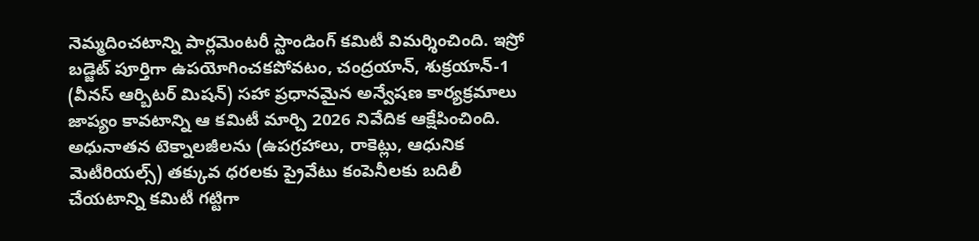నెమ్మదించటాన్ని పార్లమెంటరీ స్టాండింగ్‌ కమిటీ విమర్శించింది. ఇస్రో బడ్జెట్‌ పూర్తిగా ఉపయోగించకపోవటం, చంద్రయాన్‌, శుక్రయాన్‌-1 (వీనస్‌ ఆర్బిటర్‌ మిషన్‌) సహా ప్రధానమైన అన్వేషణ కార్యక్రమాలు జాప్యం కావటాన్ని ఆ కమిటీ మార్చి 2026 నివేదిక ఆక్షేపించింది. అధునాతన టెక్నాలజీలను (ఉపగ్రహాలు, రాకెట్లు, ఆధునిక మెటీరియల్స్‌) తక్కువ ధరలకు ప్రైవేటు కంపెనీలకు బదిలీ చేయటాన్ని కమిటీ గట్టిగా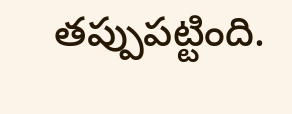తప్పుపట్టింది.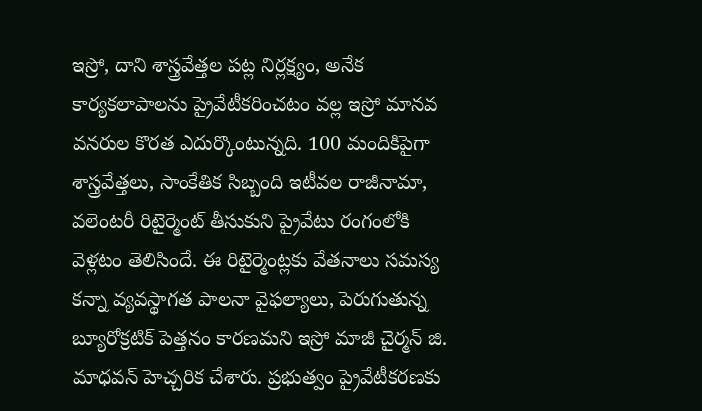ఇస్రో, దాని శాస్త్రవేత్తల పట్ల నిర్లక్ష్యం, అనేక కార్యకలాపాలను ప్రైవేటీకరించటం వల్ల ఇస్రో మానవ వనరుల కొరత ఎదుర్కొంటున్నది. 100 మందికిపైగా శాస్త్రవేత్తలు, సాంకేతిక సిబ్బంది ఇటీవల రాజీనామా, వలెంటరీ రిటైర్మెంట్‌ తీసుకుని ప్రైవేటు రంగంలోకి వెళ్లటం తెలిసిందే. ఈ రిటైర్మెంట్లకు వేతనాలు సమస్య కన్నా వ్యవస్థాగత పాలనా వైఫల్యాలు, పెరుగుతున్న బ్యూరోక్రటిక్‌ పెత్తనం కారణమని ఇస్రో మాజీ చైర్మన్‌ జి. మాధవన్‌ హెచ్చరిక చేశారు. ప్రభుత్వం ప్రైవేటీకరణకు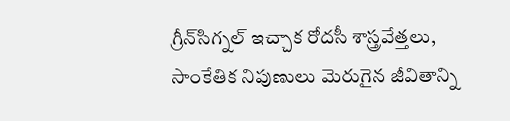గ్రీన్‌సిగ్నల్‌ ఇచ్చాక రోదసీ శాస్త్రవేత్తలు, సాంకేతిక నిపుణులు మెరుగైన జీవితాన్ని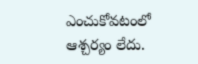ఎంచుకోవటంలో ఆశ్చర్యం లేదు.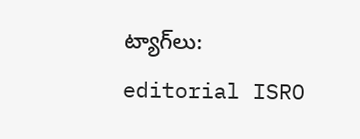ట్యాగ్‌లు: editorial ISRO